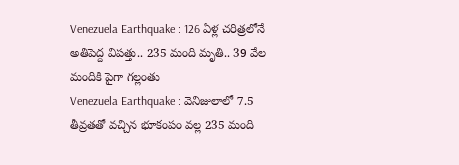Venezuela Earthquake : 126 ఏళ్ల చరిత్రలోనే అతిపెద్ద విపత్తు.. 235 మంది మృతి.. 39 వేల మందికి పైగా గల్లంతు
Venezuela Earthquake : వెనిజులాలో 7.5 తీవ్రతతో వచ్చిన భూకంపం వల్ల 235 మంది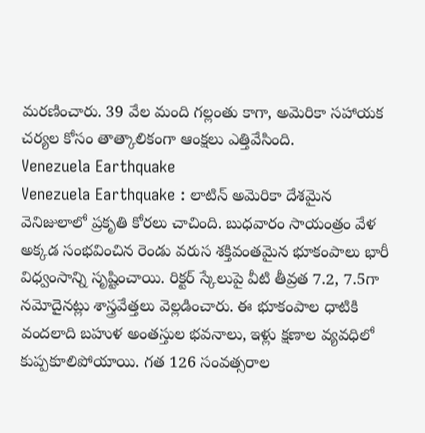మరణించారు. 39 వేల మంది గల్లంతు కాగా, అమెరికా సహాయక చర్యల కోసం తాత్కాలికంగా ఆంక్షలు ఎత్తివేసింది.
Venezuela Earthquake
Venezuela Earthquake : లాటిన్ అమెరికా దేశమైన వెనిజులాలో ప్రకృతి కోరలు చాచింది. బుధవారం సాయంత్రం వేళ అక్కడ సంభవించిన రెండు వరుస శక్తివంతమైన భూకంపాలు భారీ విధ్వంసాన్ని సృష్టించాయి. రిక్టర్ స్కేలుపై వీటి తీవ్రత 7.2, 7.5గా నమోదైనట్లు శాస్త్రవేత్తలు వెల్లడించారు. ఈ భూకంపాల ధాటికి వందలాది బహుళ అంతస్తుల భవనాలు, ఇళ్లు క్షణాల వ్యవధిలో కుప్పకూలిపోయాయి. గత 126 సంవత్సరాల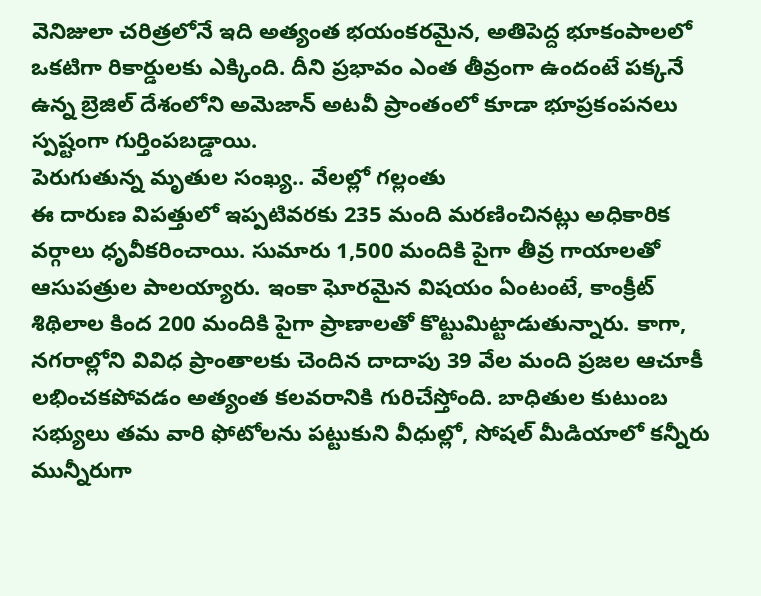వెనిజులా చరిత్రలోనే ఇది అత్యంత భయంకరమైన, అతిపెద్ద భూకంపాలలో ఒకటిగా రికార్డులకు ఎక్కింది. దీని ప్రభావం ఎంత తీవ్రంగా ఉందంటే పక్కనే ఉన్న బ్రెజిల్ దేశంలోని అమెజాన్ అటవీ ప్రాంతంలో కూడా భూప్రకంపనలు స్పష్టంగా గుర్తింపబడ్డాయి.
పెరుగుతున్న మృతుల సంఖ్య.. వేలల్లో గల్లంతు
ఈ దారుణ విపత్తులో ఇప్పటివరకు 235 మంది మరణించినట్లు అధికారిక వర్గాలు ధృవీకరించాయి. సుమారు 1,500 మందికి పైగా తీవ్ర గాయాలతో ఆసుపత్రుల పాలయ్యారు. ఇంకా ఘోరమైన విషయం ఏంటంటే, కాంక్రీట్ శిథిలాల కింద 200 మందికి పైగా ప్రాణాలతో కొట్టుమిట్టాడుతున్నారు. కాగా, నగరాల్లోని వివిధ ప్రాంతాలకు చెందిన దాదాపు 39 వేల మంది ప్రజల ఆచూకీ లభించకపోవడం అత్యంత కలవరానికి గురిచేస్తోంది. బాధితుల కుటుంబ సభ్యులు తమ వారి ఫోటోలను పట్టుకుని వీధుల్లో, సోషల్ మీడియాలో కన్నీరు మున్నీరుగా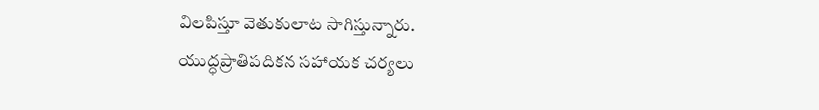విలపిస్తూ వెతుకులాట సాగిస్తున్నారు.
యుద్ధప్రాతిపదికన సహాయక చర్యలు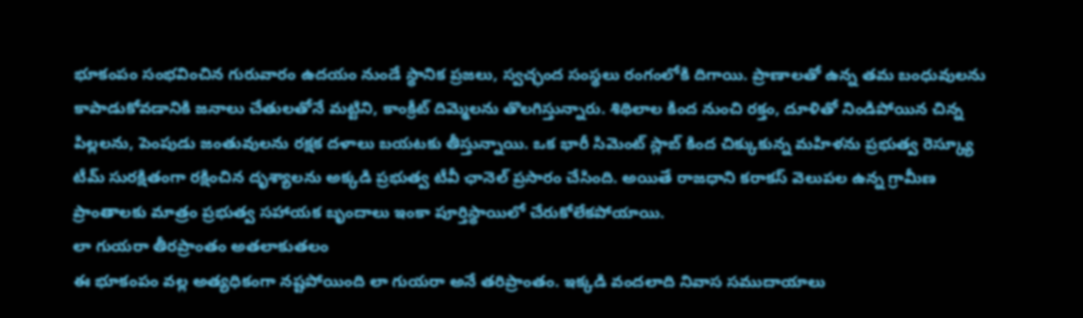భూకంపం సంభవించిన గురువారం ఉదయం నుండే స్థానిక ప్రజలు, స్వచ్ఛంద సంస్థలు రంగంలోకి దిగాయి. ప్రాణాలతో ఉన్న తమ బంధువులను కాపాడుకోవడానికి జనాలు చేతులతోనే మట్టిని, కాంక్రీట్ దిమ్మెలను తొలగిస్తున్నారు. శిథిలాల కింద నుంచి రక్తం, దూళితో నిండిపోయిన చిన్న పిల్లలను, పెంపుడు జంతువులను రక్షక దళాలు బయటకు తీస్తున్నాయి. ఒక భారీ సిమెంట్ స్లాబ్ కింద చిక్కుకున్న మహిళను ప్రభుత్వ రెస్క్యూ టీమ్ సురక్షితంగా రక్షించిన దృశ్యాలను అక్కడి ప్రభుత్వ టీవీ ఛానెల్ ప్రసారం చేసింది. అయితే రాజధాని కరాకస్ వెలుపల ఉన్న గ్రామీణ ప్రాంతాలకు మాత్రం ప్రభుత్వ సహాయక బృందాలు ఇంకా పూర్తిస్థాయిలో చేరుకోలేకపోయాయి.
లా గుయరా తీరప్రాంతం అతలాకుతలం
ఈ భూకంపం వల్ల అత్యధికంగా నష్టపోయింది లా గుయరా అనే తరిప్రాంతం. ఇక్కడి వందలాది నివాస సముదాయాలు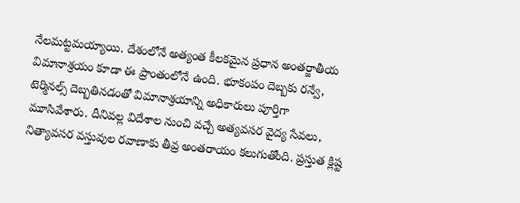నేలమట్టమయ్యాయి. దేశంలోనే అత్యంత కీలకమైన ప్రధాన అంతర్జాతీయ విమానాశ్రయం కూడా ఈ ప్రాంతంలోనే ఉంది. భూకంపం దెబ్బకు రన్వే, టెర్మినల్స్ దెబ్బతినడంతో విమానాశ్రయాన్ని అధికారులు పూర్తిగా మూసివేశారు. దీనివల్ల విదేశాల నుంచి వచ్చే అత్యవసర వైద్య సేవలు, నిత్యావసర వస్తువుల రవాణాకు తీవ్ర అంతరాయం కలుగుతోంది. ప్రస్తుత క్లిష్ట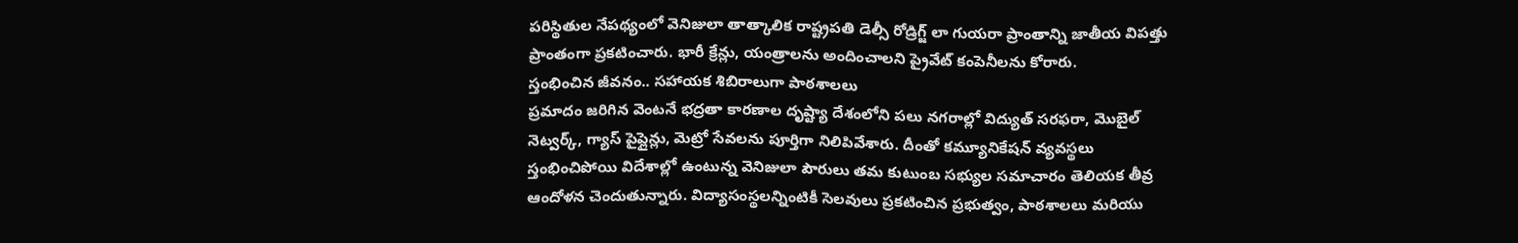పరిస్థితుల నేపథ్యంలో వెనిజులా తాత్కాలిక రాష్ట్రపతి డెల్సీ రోడ్రిగ్జ్ లా గుయరా ప్రాంతాన్ని జాతీయ విపత్తు ప్రాంతంగా ప్రకటించారు. భారీ క్రేన్లు, యంత్రాలను అందించాలని ప్రైవేట్ కంపెనీలను కోరారు.
స్తంభించిన జీవనం.. సహాయక శిబిరాలుగా పాఠశాలలు
ప్రమాదం జరిగిన వెంటనే భద్రతా కారణాల దృష్ట్యా దేశంలోని పలు నగరాల్లో విద్యుత్ సరఫరా, మొబైల్ నెట్వర్క్, గ్యాస్ పైప్లైన్లు, మెట్రో సేవలను పూర్తిగా నిలిపివేశారు. దీంతో కమ్యూనికేషన్ వ్యవస్థలు స్తంభించిపోయి విదేశాల్లో ఉంటున్న వెనిజులా పౌరులు తమ కుటుంబ సభ్యుల సమాచారం తెలియక తీవ్ర ఆందోళన చెందుతున్నారు. విద్యాసంస్థలన్నింటికీ సెలవులు ప్రకటించిన ప్రభుత్వం, పాఠశాలలు మరియు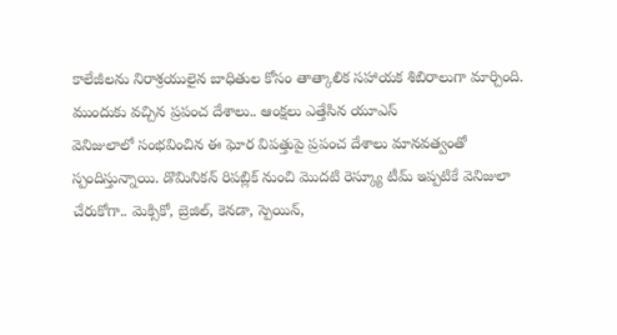కాలేజీలను నిరాశ్రయులైన బాధితుల కోసం తాత్కాలిక సహాయక శిబిరాలుగా మార్చింది.
ముందుకు వచ్చిన ప్రపంచ దేశాలు.. ఆంక్షలు ఎత్తేసిన యూఎస్
వెనిజులాలో సంభవించిన ఈ ఘోర విపత్తుపై ప్రపంచ దేశాలు మానవత్వంతో స్పందిస్తున్నాయి. డొమినికన్ రిపబ్లిక్ నుంచి మొదటి రెస్క్యూ టీమ్ ఇప్పటికే వెనిజులా చేరుకోగా.. మెక్సికో, బ్రెజిల్, కెనడా, స్పెయిన్,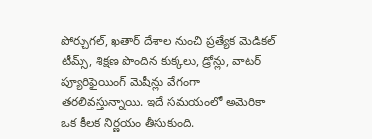పోర్చుగల్, ఖతార్ దేశాల నుంచి ప్రత్యేక మెడికల్ టీమ్స్, శిక్షణ పొందిన కుక్కలు, డ్రోన్లు, వాటర్ ప్యూరిఫైయింగ్ మెషీన్లు వేగంగా తరలివస్తున్నాయి. ఇదే సమయంలో అమెరికా ఒక కీలక నిర్ణయం తీసుకుంది.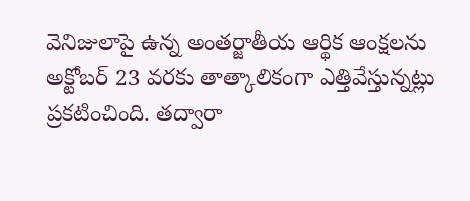వెనిజులాపై ఉన్న అంతర్జాతీయ ఆర్థిక ఆంక్షలను అక్టోబర్ 23 వరకు తాత్కాలికంగా ఎత్తివేస్తున్నట్లు ప్రకటించింది. తద్వారా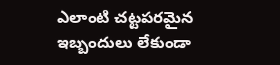ఎలాంటి చట్టపరమైన ఇబ్బందులు లేకుండా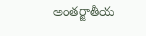అంతర్జాతీయ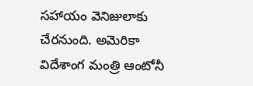సహాయం వెనిజులాకు చేరనుంది. అమెరికా విదేశాంగ మంత్రి ఆంటోనీ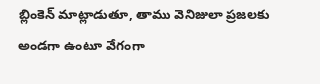బ్లింకెన్ మాట్లాడుతూ, తాము వెనిజులా ప్రజలకు అండగా ఉంటూ వేగంగా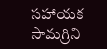సహాయక సామగ్రిని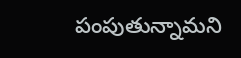పంపుతున్నామని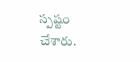స్పష్టం చేశారు.